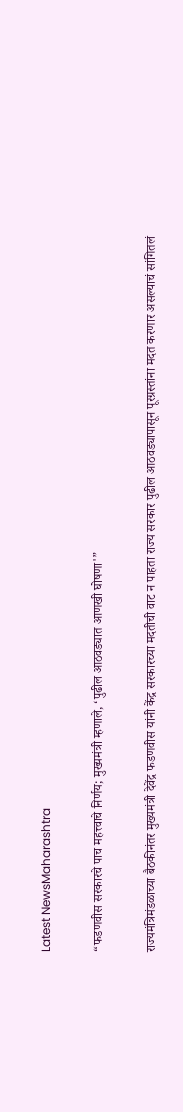Latest NewsMaharashtra

“फडणवीस सरकारचे पाच महत्त्वाचे निर्णय; मुख्यमंत्री म्हणाले, ‘पुढील आठवड्यात आणखी घोषणा'”

राज्यमंत्रिमंडळाच्या बैठकीनंतर मुख्यमंत्री देवेंद्र फडणवीस यांनी केंद्र सरकारच्या मदतीची वाट न पाहता राज्य सरकार पुढील आठवड्यापासून पूरग्रस्तांना मदत करणार असल्याचं सांगितलं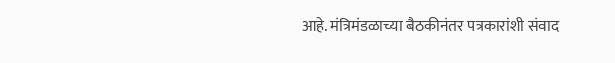आहे. मंत्रिमंडळाच्या बैठकीनंतर पत्रकारांशी संवाद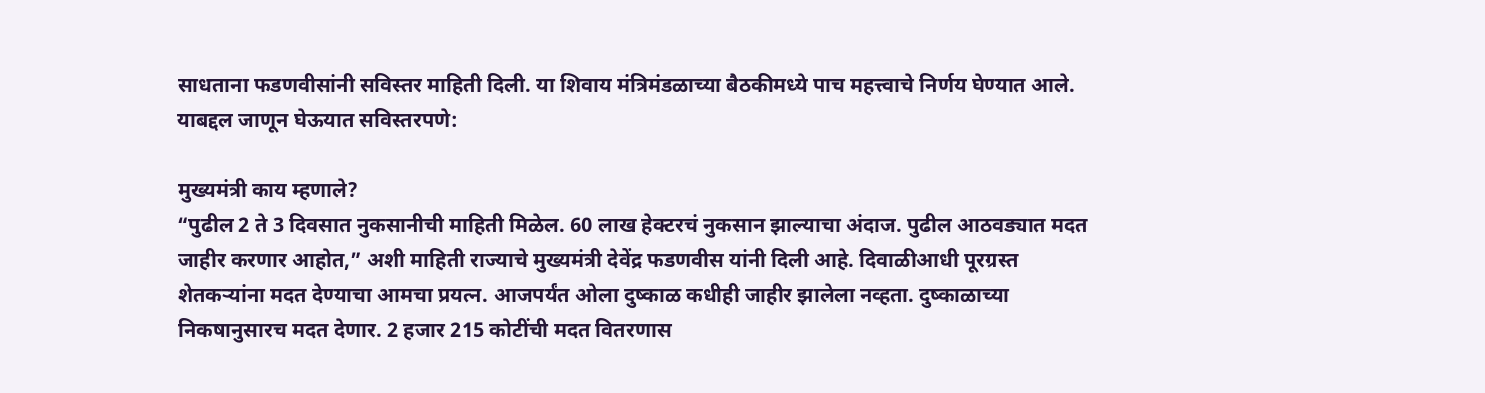साधताना फडणवीसांनी सविस्तर माहिती दिली. या शिवाय मंत्रिमंडळाच्या बैठकीमध्ये पाच महत्त्वाचे निर्णय घेण्यात आले. याबद्दल जाणून घेऊयात सविस्तरपणे:

मुख्यमंत्री काय म्हणाले?
“पुढील 2 ते 3 दिवसात नुकसानीची माहिती मिळेल. 60 लाख हेक्टरचं नुकसान झाल्याचा अंदाज. पुढील आठवड्यात मदत जाहीर करणार आहोत,” अशी माहिती राज्याचे मुख्यमंत्री देवेंद्र फडणवीस यांनी दिली आहे. दिवाळीआधी पूरग्रस्त शेतकऱ्यांना मदत देण्याचा आमचा प्रयत्न. आजपर्यंत ओला दुष्काळ कधीही जाहीर झालेला नव्हता. दुष्काळाच्या निकषानुसारच मदत देणार. 2 हजार 215 कोटींची मदत वितरणास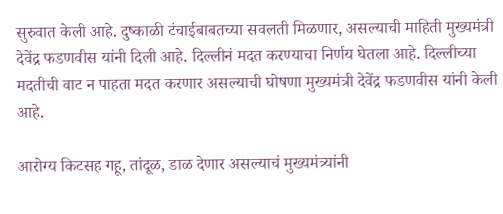सुरुवात केली आहे. दुष्काळी टंचाईबाबतच्या सवलती मिळणार, असल्याची माहिती मुख्यमंत्री देवेंद्र फडणवीस यांनी दिली आहे. दिल्लीनं मदत करण्याचा निर्णय घेतला आहे. दिल्लीच्या मदतीची वाट न पाहता मदत करणार असल्याची घोषणा मुख्यमंत्री देवेंद्र फडणवीस यांनी केली आहे.

आरोग्य किटसह गहू, तांदूळ, डाळ देणार असल्याचं मुख्यमंत्र्यांनी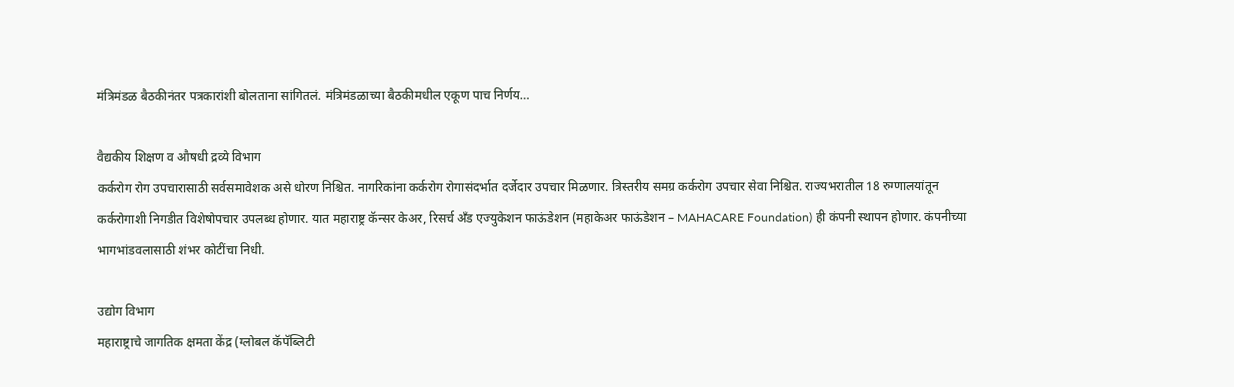मंत्रिमंडळ बैठकीनंतर पत्रकारांशी बोलताना सांगितलं. मंत्रिमंडळाच्या बैठकीमधील एकूण पाच निर्णय…

वैद्यकीय शिक्षण व औषधी द्रव्ये विभाग
कर्करोग रोग उपचारासाठी सर्वसमावेशक असे धोरण निश्चित. नागरिकांना कर्करोग रोगासंदर्भात दर्जेदार उपचार मिळणार. त्रिस्तरीय समग्र कर्करोग उपचार सेवा निश्चित. राज्यभरातील 18 रुग्णालयांतून कर्करोगाशी निगडीत विशेषोपचार उपलब्ध होणार. यात महाराष्ट्र कॅन्सर केअर, रिसर्च अँड एज्युकेशन फाऊंडेशन (महाकेअर फाऊंडेशन – MAHACARE Foundation) ही कंपनी स्थापन होणार. कंपनीच्या भागभांडवलासाठी शंभर कोटींचा निधी.

उद्योग विभाग
महाराष्ट्राचे जागतिक क्षमता केंद्र (ग्लोबल कॅपॅब्लिटी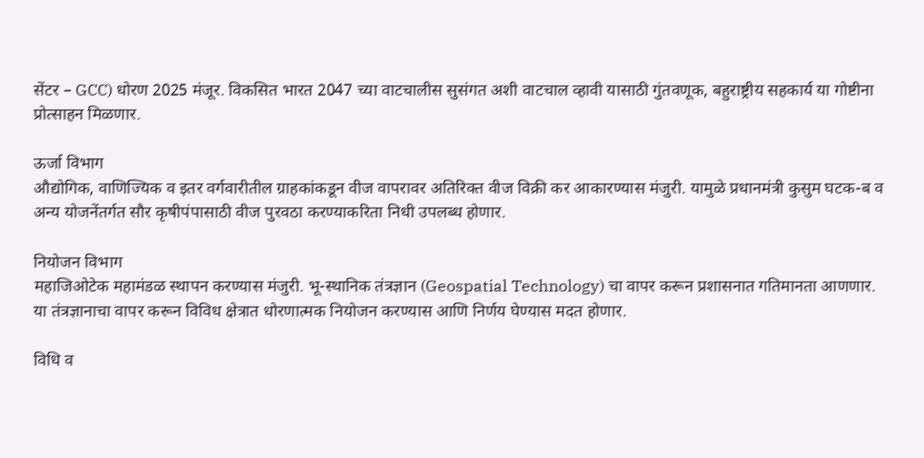सेंटर – GCC) धोरण 2025 मंजूर. विकसित भारत 2047 च्या वाटचालीस सुसंगत अशी वाटचाल व्हावी यासाठी गुंतवणूक, बहुराष्ट्रीय सहकार्य या गोष्टीना प्रोत्साहन मिळणार.

ऊर्जा विभाग
औद्योगिक, वाणिज्यिक व इतर वर्गवारीतील ग्राहकांकडून वीज वापरावर अतिरिक्त वीज विक्री कर आकारण्यास मंजुरी. यामुळे प्रधानमंत्री कुसुम घटक-ब व अन्य योजनेंतर्गत सौर कृषीपंपासाठी वीज पुरवठा करण्याकरिता निधी उपलब्ध होणार.

नियोजन विभाग
महाजिओटेक महामंडळ स्थापन करण्यास मंजुरी. भू-स्थानिक तंत्रज्ञान (Geospatial Technology) चा वापर करून प्रशासनात गतिमानता आणणार. या तंत्रज्ञानाचा वापर करून विविध क्षेत्रात धोरणात्मक नियोजन करण्यास आणि निर्णय घेण्यास मदत होणार.

विधि व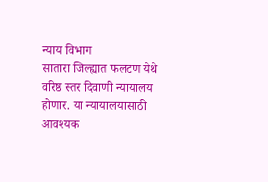न्याय विभाग
सातारा जिल्ह्यात फलटण येथे वरिष्ठ स्तर दिवाणी न्यायालय होणार. या न्यायालयासाठी आवश्यक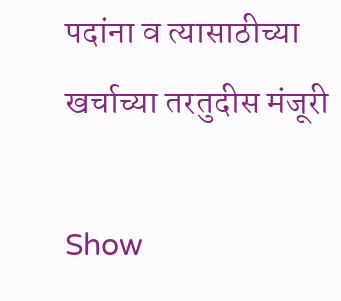पदांना व त्यासाठीच्या खर्चाच्या तरतुदीस मंजूरी

Show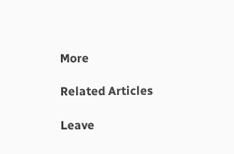More

Related Articles

Leave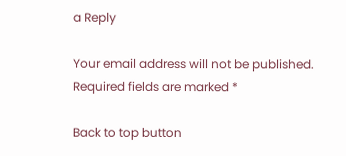a Reply

Your email address will not be published. Required fields are marked *

Back to top button